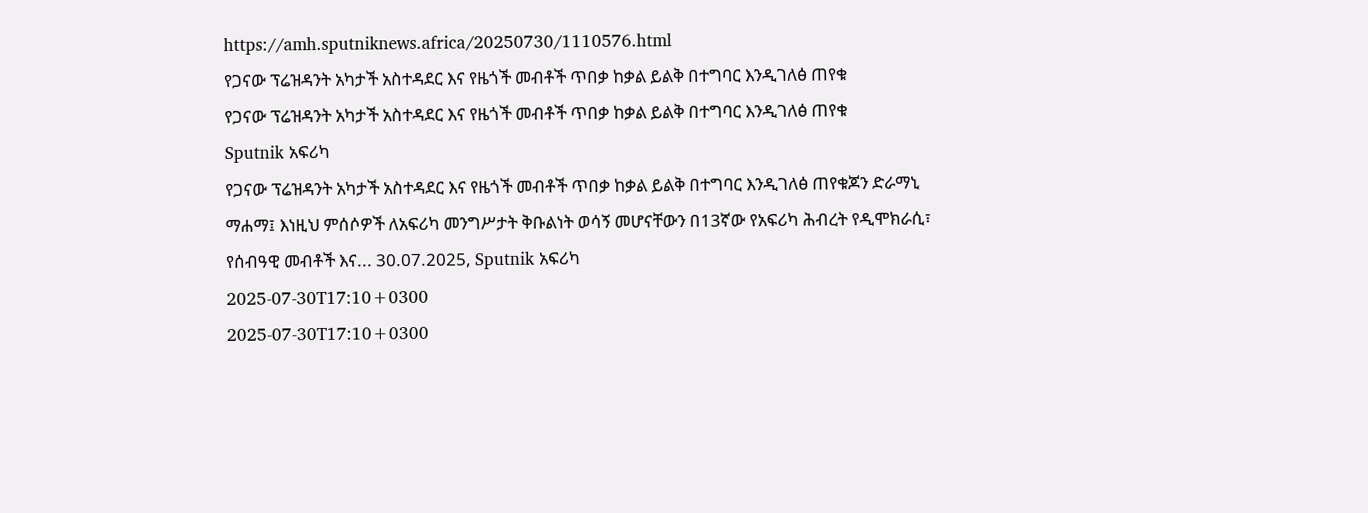https://amh.sputniknews.africa/20250730/1110576.html
የጋናው ፕሬዝዳንት አካታች አስተዳደር እና የዜጎች መብቶች ጥበቃ ከቃል ይልቅ በተግባር እንዲገለፅ ጠየቁ
የጋናው ፕሬዝዳንት አካታች አስተዳደር እና የዜጎች መብቶች ጥበቃ ከቃል ይልቅ በተግባር እንዲገለፅ ጠየቁ
Sputnik አፍሪካ
የጋናው ፕሬዝዳንት አካታች አስተዳደር እና የዜጎች መብቶች ጥበቃ ከቃል ይልቅ በተግባር እንዲገለፅ ጠየቁጆን ድራማኒ ማሐማ፤ እነዚህ ምሰሶዎች ለአፍሪካ መንግሥታት ቅቡልነት ወሳኝ መሆናቸውን በ13ኛው የአፍሪካ ሕብረት የዲሞክራሲ፣ የሰብዓዊ መብቶች እና... 30.07.2025, Sputnik አፍሪካ
2025-07-30T17:10+0300
2025-07-30T17:10+0300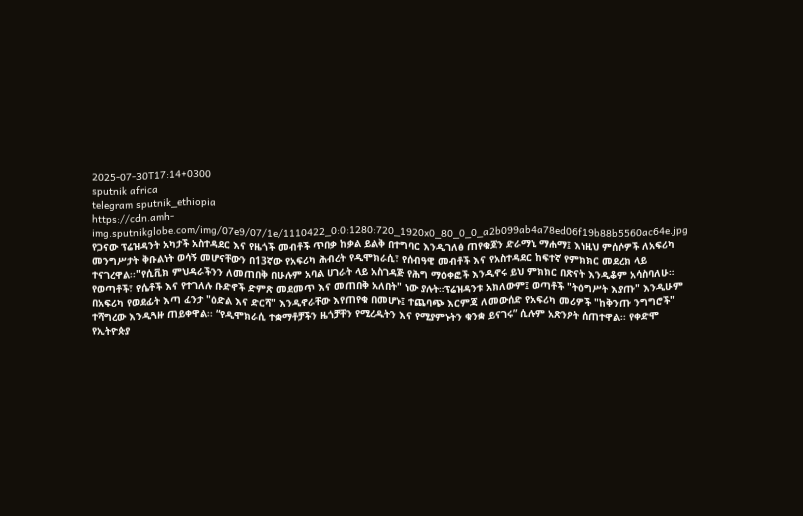2025-07-30T17:14+0300
sputnik africa
telegram sputnik_ethiopia
https://cdn.amh-img.sputnikglobe.com/img/07e9/07/1e/1110422_0:0:1280:720_1920x0_80_0_0_a2b099ab4a78ed06f19b88b5560ac64e.jpg
የጋናው ፕሬዝዳንት አካታች አስተዳደር እና የዜጎች መብቶች ጥበቃ ከቃል ይልቅ በተግባር እንዲገለፅ ጠየቁጆን ድራማኒ ማሐማ፤ እነዚህ ምሰሶዎች ለአፍሪካ መንግሥታት ቅቡልነት ወሳኝ መሆናቸውን በ13ኛው የአፍሪካ ሕብረት የዲሞክራሲ፣ የሰብዓዊ መብቶች እና የአስተዳደር ከፍተኛ የምክክር መደረክ ላይ ተናገረዋል፡፡"የሲቪክ ምህዳራችንን ለመጠበቅ በሁሉም አባል ሀገራት ላይ አስገዳጅ የሕግ ማዕቀፎች እንዲኖሩ ይህ ምክክር በጽናት እንዲቆም አሳስባለሁ። የወጣቶች፣ የሴቶች እና የተገለሉ ቡድኖች ድምጽ መደመጥ እና መጠበቅ አለበት" ነው ያሉት።ፕሬዝዳንቱ አክለውም፤ ወጣቶች "ትዕግሥት እያጡ" እንዲሁም በአፍሪካ የወደፊት እጣ ፈንታ "ዕድል እና ድርሻ" እንዲኖራቸው እየጠየቁ በመሆኑ፤ ተጨባጭ እርምጃ ለመውሰድ የአፍሪካ መሪዎች "ከቅንጡ ንግግሮች" ተሻግረው እንዲጓዙ ጠይቀዋል፡፡ “የዲሞክራሲ ተቋማቶቻችን ዜጎቻቸን የሚረዱትን እና የሚያምኑትን ቁንቋ ይናገሩ” ሲሉም አጽንዖት ሰጠተዋል፡፡ የቀድሞ የኢትዮጵያ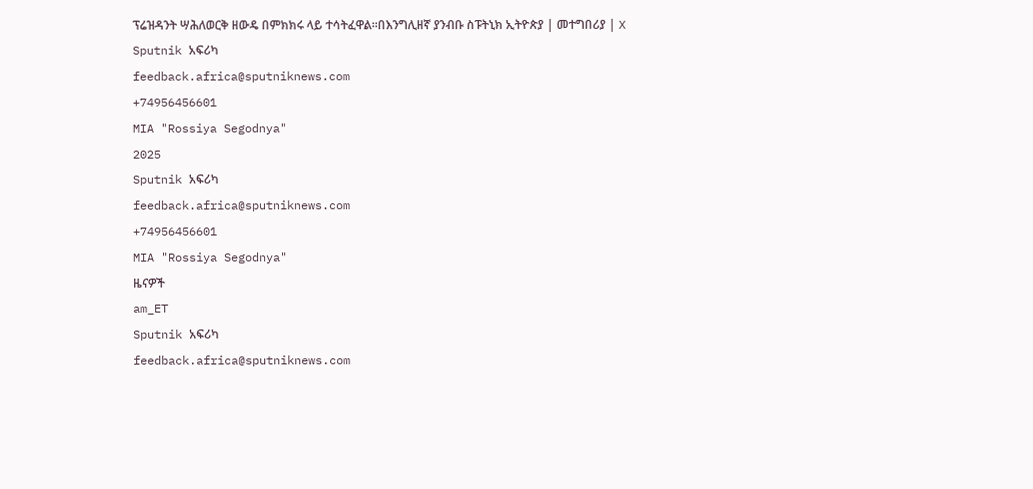ፕሬዝዳንት ሣሕለወርቅ ዘውዴ በምክክሩ ላይ ተሳትፈዋል፡፡በእንግሊዘኛ ያንብቡ ስፑትኒክ ኢትዮጵያ | መተግበሪያ | X
Sputnik አፍሪካ
feedback.africa@sputniknews.com
+74956456601
MIA "Rossiya Segodnya"
2025
Sputnik አፍሪካ
feedback.africa@sputniknews.com
+74956456601
MIA "Rossiya Segodnya"
ዜናዎች
am_ET
Sputnik አፍሪካ
feedback.africa@sputniknews.com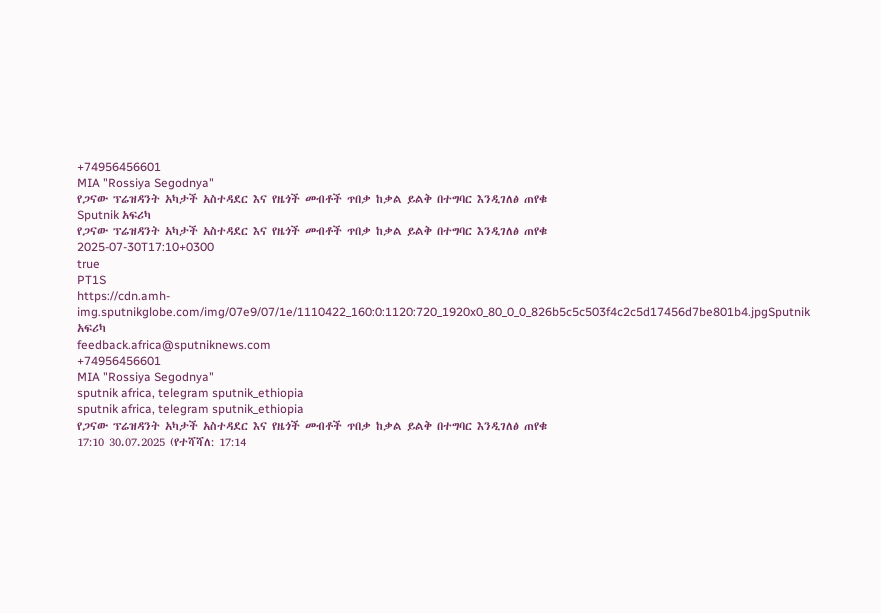+74956456601
MIA "Rossiya Segodnya"
የጋናው ፕሬዝዳንት አካታች አስተዳደር እና የዜጎች መብቶች ጥበቃ ከቃል ይልቅ በተግባር እንዲገለፅ ጠየቁ
Sputnik አፍሪካ
የጋናው ፕሬዝዳንት አካታች አስተዳደር እና የዜጎች መብቶች ጥበቃ ከቃል ይልቅ በተግባር እንዲገለፅ ጠየቁ
2025-07-30T17:10+0300
true
PT1S
https://cdn.amh-img.sputnikglobe.com/img/07e9/07/1e/1110422_160:0:1120:720_1920x0_80_0_0_826b5c5c503f4c2c5d17456d7be801b4.jpgSputnik አፍሪካ
feedback.africa@sputniknews.com
+74956456601
MIA "Rossiya Segodnya"
sputnik africa, telegram sputnik_ethiopia
sputnik africa, telegram sputnik_ethiopia
የጋናው ፕሬዝዳንት አካታች አስተዳደር እና የዜጎች መብቶች ጥበቃ ከቃል ይልቅ በተግባር እንዲገለፅ ጠየቁ
17:10 30.07.2025 (የተሻሻለ: 17:14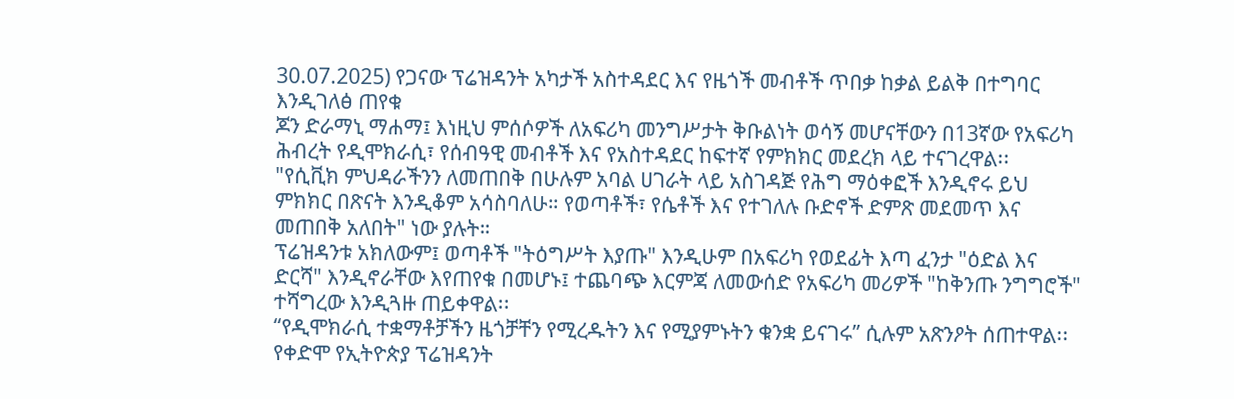30.07.2025) የጋናው ፕሬዝዳንት አካታች አስተዳደር እና የዜጎች መብቶች ጥበቃ ከቃል ይልቅ በተግባር እንዲገለፅ ጠየቁ
ጆን ድራማኒ ማሐማ፤ እነዚህ ምሰሶዎች ለአፍሪካ መንግሥታት ቅቡልነት ወሳኝ መሆናቸውን በ13ኛው የአፍሪካ ሕብረት የዲሞክራሲ፣ የሰብዓዊ መብቶች እና የአስተዳደር ከፍተኛ የምክክር መደረክ ላይ ተናገረዋል፡፡
"የሲቪክ ምህዳራችንን ለመጠበቅ በሁሉም አባል ሀገራት ላይ አስገዳጅ የሕግ ማዕቀፎች እንዲኖሩ ይህ ምክክር በጽናት እንዲቆም አሳስባለሁ። የወጣቶች፣ የሴቶች እና የተገለሉ ቡድኖች ድምጽ መደመጥ እና መጠበቅ አለበት" ነው ያሉት።
ፕሬዝዳንቱ አክለውም፤ ወጣቶች "ትዕግሥት እያጡ" እንዲሁም በአፍሪካ የወደፊት እጣ ፈንታ "ዕድል እና ድርሻ" እንዲኖራቸው እየጠየቁ በመሆኑ፤ ተጨባጭ እርምጃ ለመውሰድ የአፍሪካ መሪዎች "ከቅንጡ ንግግሮች" ተሻግረው እንዲጓዙ ጠይቀዋል፡፡
“የዲሞክራሲ ተቋማቶቻችን ዜጎቻቸን የሚረዱትን እና የሚያምኑትን ቁንቋ ይናገሩ” ሲሉም አጽንዖት ሰጠተዋል፡፡
የቀድሞ የኢትዮጵያ ፕሬዝዳንት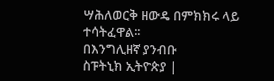ሣሕለወርቅ ዘውዴ በምክክሩ ላይ ተሳትፈዋል፡፡
በእንግሊዘኛ ያንብቡ
ስፑትኒክ ኢትዮጵያ |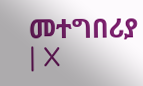መተግበሪያ | X